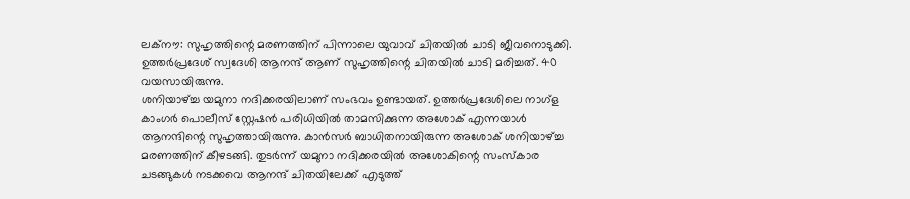ലക്നൗ: സുഹൃത്തിന്റെ മരണത്തിന് പിന്നാലെ യുവാവ് ചിതയിൽ ചാടി ജീവനൊടുക്കി. ഉത്തർപ്രദേശ് സ്വദേശി ആനന്ദ് ആണ് സുഹൃത്തിന്റെ ചിതയിൽ ചാടി മരിച്ചത്. 40 വയസായിരുന്നു.
ശനിയാഴ്ച്ച യമുനാ നദിക്കരയിലാണ് സംഭവം ഉണ്ടായത്. ഉത്തർപ്രദേശിലെ നാഗ്ള കാംഗർ പൊലീസ് സ്റ്റേഷൻ പരിധിയിൽ താമസിക്കുന്ന അശോക് എന്നയാൾ ആനന്ദിന്റെ സുഹൃത്തായിരുന്നു. കാൻസർ ബാധിതനായിരുന്ന അശോക് ശനിയാഴ്ച്ച മരണത്തിന് കീഴടങ്ങി. തുടർന്ന് യമുനാ നദിക്കരയിൽ അശോകിന്റെ സംസ്കാര ചടങ്ങുകൾ നടക്കവെ ആനന്ദ് ചിതയിലേക്ക് എടുത്ത്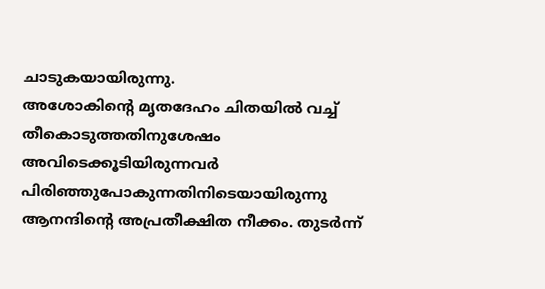ചാടുകയായിരുന്നു.
അശോകിന്റെ മൃതദേഹം ചിതയിൽ വച്ച് തീകൊടുത്തതിനുശേഷം അവിടെക്കൂടിയിരുന്നവർ പിരിഞ്ഞുപോകുന്നതിനിടെയായിരുന്നു ആനന്ദിന്റെ അപ്രതീക്ഷിത നീക്കം. തുടർന്ന്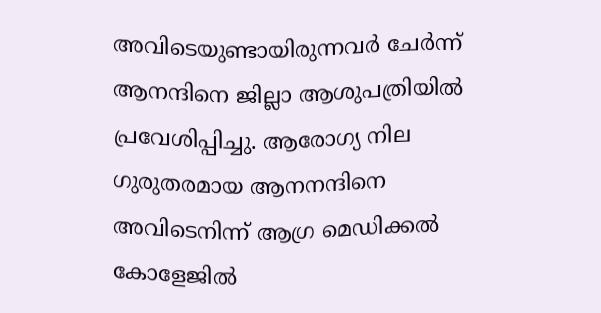അവിടെയുണ്ടായിരുന്നവർ ചേർന്ന് ആനന്ദിനെ ജില്ലാ ആശുപത്രിയിൽ പ്രവേശിപ്പിച്ചു. ആരോഗ്യ നില ഗുരുതരമായ ആനനന്ദിനെ അവിടെനിന്ന് ആഗ്ര മെഡിക്കൽ കോളേജിൽ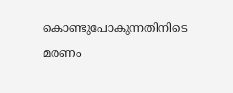കൊണ്ടുപോകുന്നതിനിടെ മരണം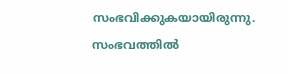സംഭവിക്കുകയായിരുന്നു. സംഭവത്തിൽ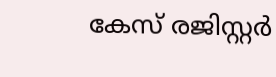കേസ് രജിസ്റ്റർ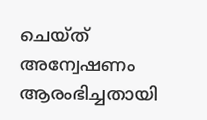ചെയ്ത് അന്വേഷണം ആരംഭിച്ചതായി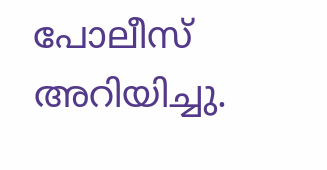പോലീസ് അറിയിച്ചു.